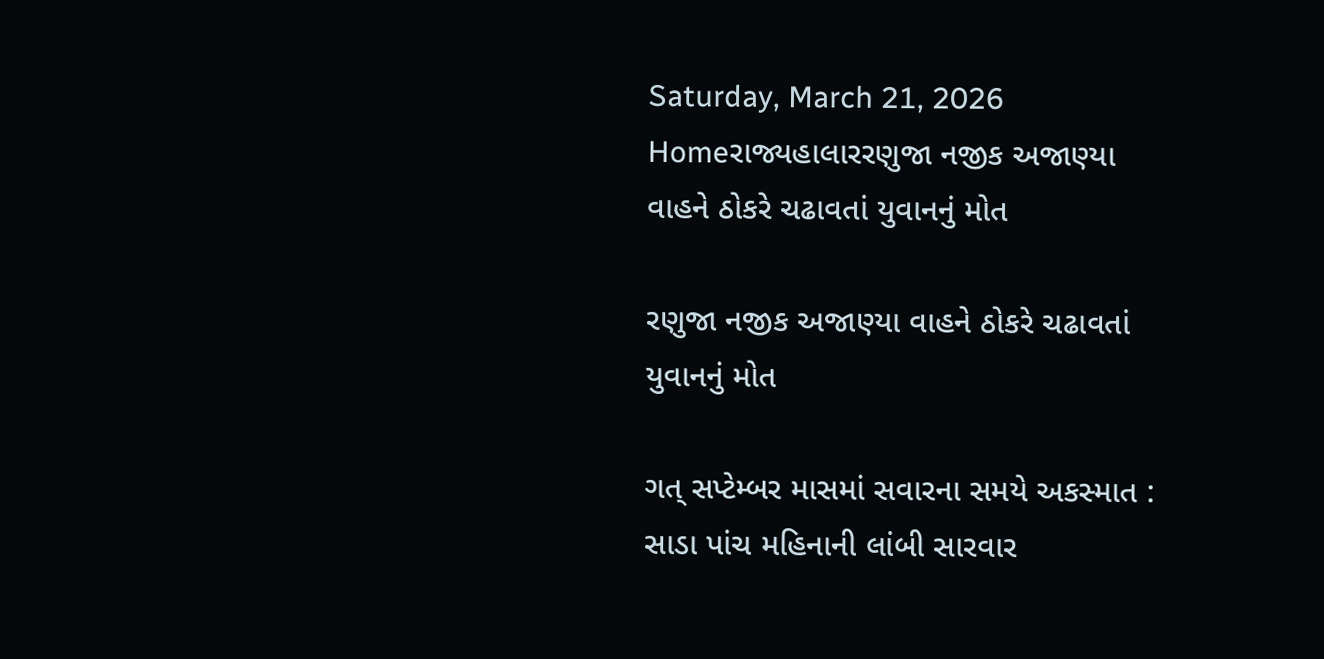Saturday, March 21, 2026
Homeરાજ્યહાલારરણુજા નજીક અજાણ્યા વાહને ઠોકરે ચઢાવતાં યુવાનનું મોત

રણુજા નજીક અજાણ્યા વાહને ઠોકરે ચઢાવતાં યુવાનનું મોત

ગત્ સપ્ટેમ્બર માસમાં સવારના સમયે અકસ્માત : સાડા પાંચ મહિનાની લાંબી સારવાર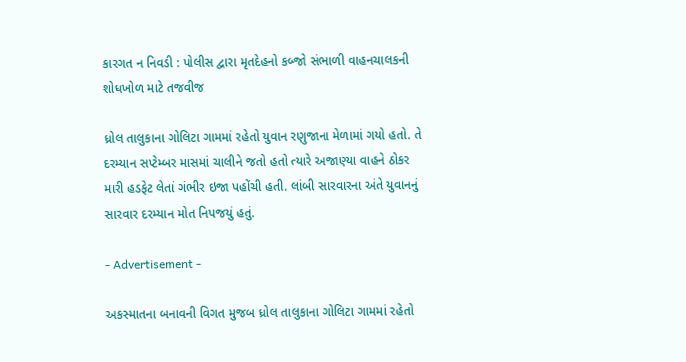કારગત ન નિવડી : પોલીસ દ્વારા મૃતદેહનો કબ્જો સંભાળી વાહનચાલકની શોધખોળ માટે તજવીજ

ધ્રોલ તાલુકાના ગોલિટા ગામમાં રહેતો યુવાન રણુજાના મેળામાં ગયો હતો. તે દરમ્યાન સપ્ટેમ્બર માસમાં ચાલીને જતો હતો ત્યારે અજાણ્યા વાહને ઠોકર મારી હડફેટ લેતાં ગંભીર ઇજા પહોંચી હતી. લાંબી સારવારના અંતે યુવાનનું સારવાર દરમ્યાન મોત નિપજયું હતું.

- Advertisement -

અકસ્માતના બનાવની વિગત મુજબ ધ્રોલ તાલુકાના ગોલિટા ગામમાં રહેતો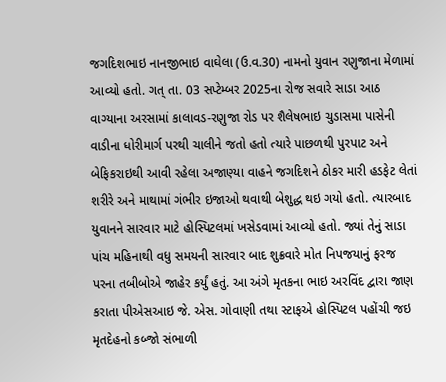જગદિશભાઇ નાનજીભાઇ વાઘેલા (ઉ.વ.30) નામનો યુવાન રણુજાના મેળામાં આવ્યો હતો. ગત્ તા. 03 સપ્ટેમ્બર 2025ના રોજ સવારે સાડા આઠ વાગ્યાના અરસામાં કાલાવડ-રણુજા રોડ પર શૈલેષભાઇ ચુડાસમા પાસેની વાડીના ધોરીમાર્ગ પરથી ચાલીને જતો હતો ત્યારે પાછળથી પુરપાટ અને બેફિકરાઇથી આવી રહેલા અજાણ્યા વાહને જગદિશને ઠોકર મારી હડફેટ લેતાં શરીરે અને માથામાં ગંભીર ઇજાઓ થવાથી બેશુદ્ધ થઇ ગયો હતો. ત્યારબાદ યુવાનને સારવાર માટે હોસ્પિટલમાં ખસેડવામાં આવ્યો હતો. જ્યાં તેનું સાડા પાંચ મહિનાથી વધુ સમયની સારવાર બાદ શુક્રવારે મોત નિપજયાનું ફરજ પરના તબીબોએ જાહેર કર્યું હતું. આ અંગે મૃતકના ભાઇ અરવિંદ દ્વારા જાણ કરાતા પીએસઆઇ જે. એસ. ગોવાણી તથા સ્ટાફએ હોસ્પિટલ પહોંચી જઇ મૃતદેહનો કબ્જો સંભાળી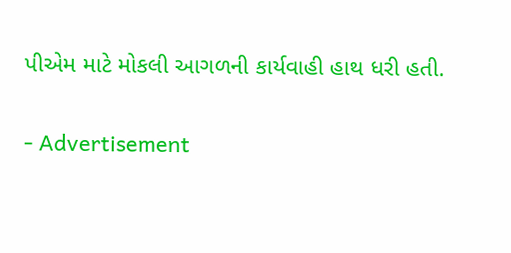પીએમ માટે મોકલી આગળની કાર્યવાહી હાથ ધરી હતી.

- Advertisement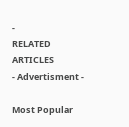-
RELATED ARTICLES
- Advertisment -

Most Popular